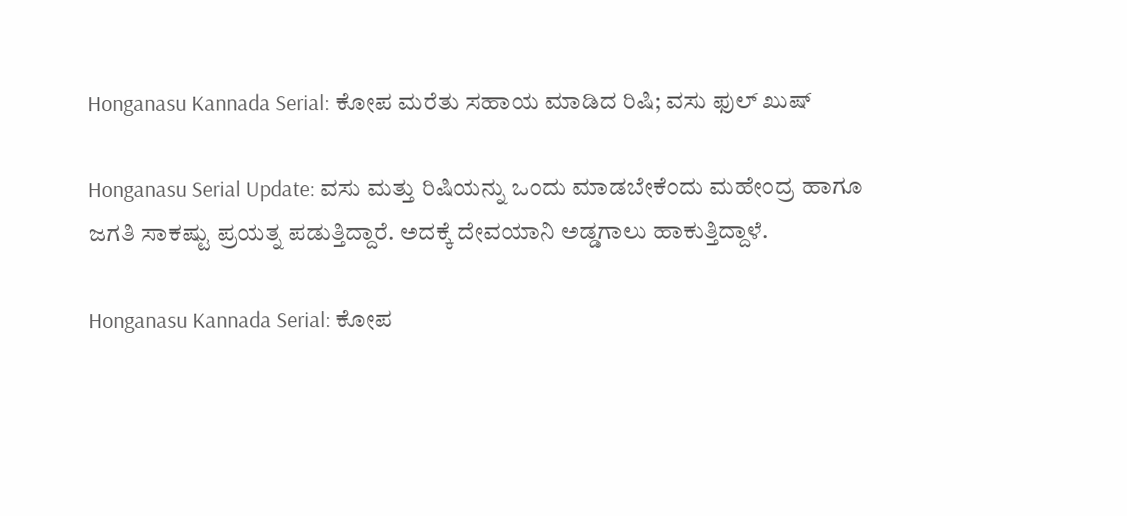Honganasu Kannada Serial: ಕೋಪ ಮರೆತು ಸಹಾಯ ಮಾಡಿದ ರಿಷಿ; ವಸು ಫುಲ್ ಖುಷ್

Honganasu Serial Update: ವಸು ಮತ್ತು ರಿಷಿಯನ್ನು ಒಂದು ಮಾಡಬೇಕೆಂದು ಮಹೇಂದ್ರ ಹಾಗೂ ಜಗತಿ ಸಾಕಷ್ಟು ಪ್ರಯತ್ನ ಪಡುತ್ತಿದ್ದಾರೆ. ಅದಕ್ಕೆ ದೇವಯಾನಿ ಅಡ್ಡಗಾಲು ಹಾಕುತ್ತಿದ್ದಾಳೆ.

Honganasu Kannada Serial: ಕೋಪ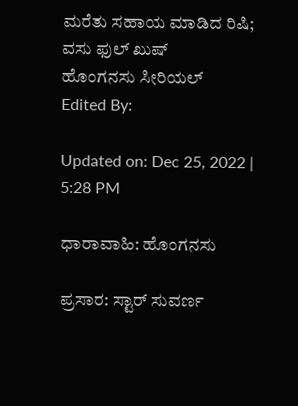ಮರೆತು ಸಹಾಯ ಮಾಡಿದ ರಿಷಿ; ವಸು ಫುಲ್ ಖುಷ್
ಹೊಂಗನಸು ಸೀರಿಯಲ್
Edited By:

Updated on: Dec 25, 2022 | 5:28 PM

ಧಾರಾವಾಹಿ: ಹೊಂಗನಸು

ಪ್ರಸಾರ: ಸ್ಟಾರ್ ಸುವರ್ಣ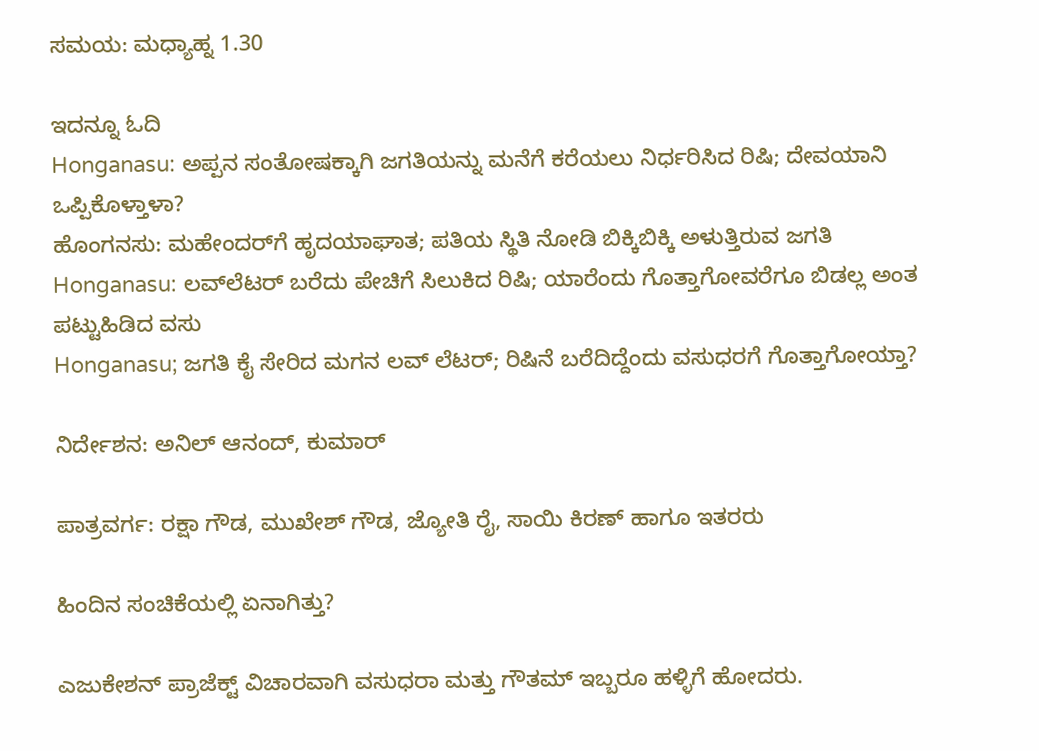ಸಮಯ: ಮಧ್ಯಾಹ್ನ 1.30

ಇದನ್ನೂ ಓದಿ
Honganasu: ಅಪ್ಪನ ಸಂತೋಷಕ್ಕಾಗಿ ಜಗತಿಯನ್ನು ಮನೆಗೆ ಕರೆಯಲು ನಿರ್ಧರಿಸಿದ ರಿಷಿ; ದೇವಯಾನಿ ಒಪ್ಪಿಕೊಳ್ತಾಳಾ?
ಹೊಂಗನಸು: ಮಹೇಂದರ್‌‌ಗೆ ಹೃದಯಾಘಾತ; ಪತಿಯ ಸ್ಥಿತಿ ನೋಡಿ ಬಿಕ್ಕಿಬಿಕ್ಕಿ ಅಳುತ್ತಿರುವ ಜಗತಿ
Honganasu: ಲವ್‌ಲೆಟರ್ ಬರೆದು ಪೇಚಿಗೆ ಸಿಲುಕಿದ ರಿಷಿ; ಯಾರೆಂದು ಗೊತ್ತಾಗೋವರೆಗೂ ಬಿಡಲ್ಲ ಅಂತ ಪಟ್ಟುಹಿಡಿದ ವಸು
Honganasu; ಜಗತಿ ಕೈ ಸೇರಿದ ಮಗನ ಲವ್ ಲೆಟರ್; ರಿಷಿನೆ ಬರೆದಿದ್ದೆಂದು ವಸುಧರಗೆ ಗೊತ್ತಾಗೋಯ್ತಾ?

ನಿರ್ದೇಶನ: ಅನಿಲ್ ಆನಂದ್, ಕುಮಾರ್

ಪಾತ್ರವರ್ಗ: ರಕ್ಷಾ ಗೌಡ, ಮುಖೇಶ್ ಗೌಡ, ಜ್ಯೋತಿ ರೈ, ಸಾಯಿ ಕಿರಣ್ ಹಾಗೂ ಇತರರು

ಹಿಂದಿನ ಸಂಚಿಕೆಯಲ್ಲಿ ಏನಾಗಿತ್ತು?

ಎಜುಕೇಶನ್ ಪ್ರಾಜೆಕ್ಟ್ ವಿಚಾರವಾಗಿ ವಸುಧರಾ ಮತ್ತು ಗೌತಮ್ ಇಬ್ಬರೂ ಹಳ್ಳಿಗೆ ಹೋದರು.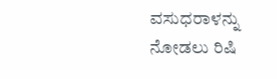ವಸುಧರಾಳನ್ನು ನೋಡಲು ರಿಷಿ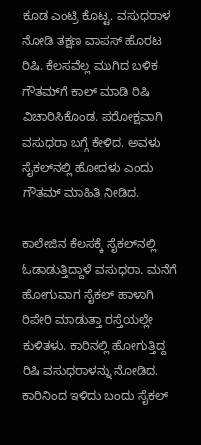ಕೂಡ ಎಂಟ್ರಿ ಕೊಟ್ಟ. ವಸುಧರಾಳ ನೋಡಿ ತಕ್ಷಣ ವಾಪಸ್ ಹೊರಟ ರಿಷಿ. ಕೆಲಸವೆಲ್ಲ ಮುಗಿದ ಬಳಿಕ ಗೌತಮ್‌ಗೆ ಕಾಲ್ ಮಾಡಿ ರಿಷಿ ವಿಚಾರಿಸಿಕೊಂಡ. ಪರೋಕ್ಷವಾಗಿ ವಸುಧರಾ ಬಗ್ಗೆ ಕೇಳಿದ. ಅವಳು ಸೈಕಲ್‌ನಲ್ಲಿ ಹೋದಳು ಎಂದು ಗೌತಮ್ ಮಾಹಿತಿ ನೀಡಿದ.

ಕಾಲೇಜಿನ ಕೆಲಸಕ್ಕೆ ಸೈಕಲ್‌ನಲ್ಲಿ ಓಡಾಡುತ್ತಿದ್ದಾಳೆ ವಸುಧರಾ. ಮನೆಗೆ ಹೋಗುವಾಗ ಸೈಕಲ್ ಹಾಳಾಗಿ ರಿಪೇರಿ ಮಾಡುತ್ತಾ ರಸ್ತೆಯಲ್ಲೇ ಕುಳಿತಳು. ಕಾರಿನಲ್ಲಿ ಹೋಗುತ್ತಿದ್ದ ರಿಷಿ ವಸುಧರಾಳನ್ನು ನೋಡಿದ. ಕಾರಿನಿಂದ ಇಳಿದು ಬಂದು ಸೈಕಲ್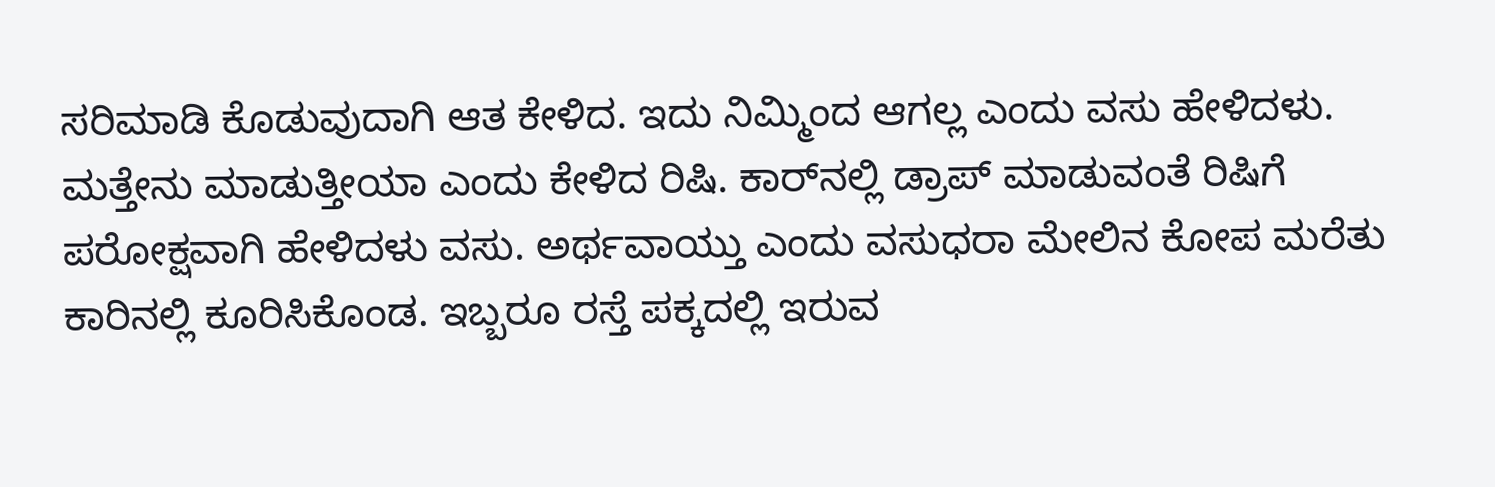ಸರಿಮಾಡಿ ಕೊಡುವುದಾಗಿ ಆತ ಕೇಳಿದ. ಇದು ನಿಮ್ಮಿಂದ ಆಗಲ್ಲ ಎಂದು ವಸು ಹೇಳಿದಳು. ಮತ್ತೇನು ಮಾಡುತ್ತೀಯಾ ಎಂದು ಕೇಳಿದ ರಿಷಿ. ಕಾರ್‌ನಲ್ಲಿ ಡ್ರಾಪ್ ಮಾಡುವಂತೆ ರಿಷಿಗೆ ಪರೋಕ್ಷವಾಗಿ ಹೇಳಿದಳು ವಸು. ಅರ್ಥವಾಯ್ತು ಎಂದು ವಸುಧರಾ ಮೇಲಿನ ಕೋಪ ಮರೆತು ಕಾರಿನಲ್ಲಿ ಕೂರಿಸಿಕೊಂಡ. ಇಬ್ಬರೂ ರಸ್ತೆ ಪಕ್ಕದಲ್ಲಿ ಇರುವ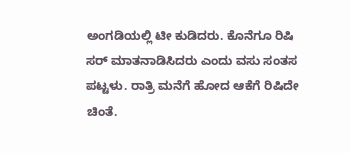ಅಂಗಡಿಯಲ್ಲಿ ಟೀ ಕುಡಿದರು. ಕೊನೆಗೂ ರಿಷಿ ಸರ್ ಮಾತನಾಡಿಸಿದರು ಎಂದು ವಸು ಸಂತಸ ಪಟ್ಟಳು. ರಾತ್ರಿ ಮನೆಗೆ ಹೋದ ಆಕೆಗೆ ರಿಷಿದೇ ಚಿಂತೆ.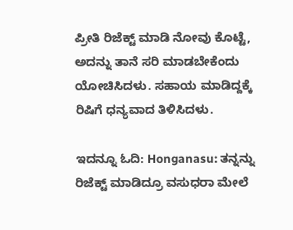ಪ್ರೀತಿ ರಿಜೆಕ್ಟ್ ಮಾಡಿ ನೋವು ಕೊಟ್ಟೆ, ಅದನ್ನು ತಾನೆ ಸರಿ ಮಾಡಬೇಕೆಂದು ಯೋಚಿಸಿದಳು. ಸಹಾಯ ಮಾಡಿದ್ದಕ್ಕೆ ರಿಷಿಗೆ ಧನ್ಯವಾದ ತಿಳಿಸಿದಳು.

ಇದನ್ನೂ ಓದಿ: Honganasu: ತನ್ನನ್ನು ರಿಜೆಕ್ಟ್ ಮಾಡಿದ್ರೂ ವಸುಧರಾ ಮೇಲೆ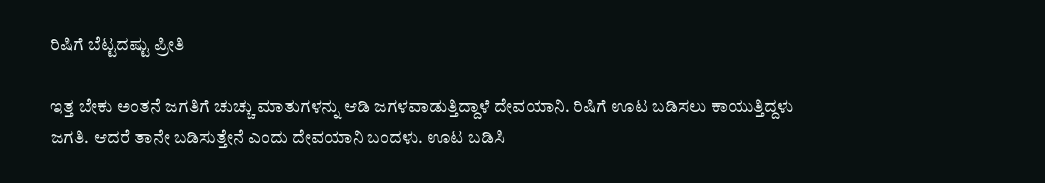ರಿಷಿಗೆ ಬೆಟ್ಟದಷ್ಟು ಪ್ರೀತಿ

ಇತ್ತ ಬೇಕು ಅಂತನೆ ಜಗತಿಗೆ ಚುಚ್ಚು ಮಾತುಗಳನ್ನು ಆಡಿ ಜಗಳವಾಡುತ್ತಿದ್ದಾಳೆ ದೇವಯಾನಿ. ರಿಷಿಗೆ ಊಟ ಬಡಿಸಲು ಕಾಯುತ್ತಿದ್ದಳು ಜಗತಿ. ಆದರೆ ತಾನೇ ಬಡಿಸುತ್ತೇನೆ ಎಂದು ದೇವಯಾನಿ ಬಂದಳು. ಊಟ ಬಡಿಸಿ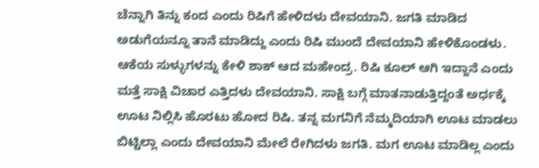ಚೆನ್ನಾಗಿ ತಿನ್ನು ಕಂದ ಎಂದು ರಿಷಿಗೆ ಹೇಳಿದಳು ದೇವಯಾನಿ. ಜಗತಿ ಮಾಡಿದ ಅಡುಗೆಯನ್ನೂ ತಾನೆ ಮಾಡಿದ್ದು ಎಂದು ರಿಷಿ ಮುಂದೆ ದೇವಯಾನಿ ಹೇಳಿಕೊಂಡಳು. ಆಕೆಯ ಸುಳ್ಳುಗಳನ್ನು ಕೇಳಿ ಶಾಕ್ ಆದ ಮಹೇಂದ್ರ. ರಿಷಿ ಕೂಲ್ ಆಗಿ ಇದ್ದಾನೆ ಎಂದು ಮತ್ತೆ ಸಾಕ್ಷಿ ವಿಚಾರ ಎತ್ತಿದಳು ದೇವಯಾನಿ. ಸಾಕ್ಷಿ ಬಗ್ಗೆ ಮಾತನಾಡುತ್ತಿದ್ದಂತೆ ಅರ್ಧಕ್ಕೆ ಊಟ ನಿಲ್ಲಿಸಿ ಹೊರಟು ಹೋದ ರಿಷಿ. ತನ್ನ ಮಗನಿಗೆ ನೆಮ್ಮದಿಯಾಗಿ ಊಟ ಮಾಡಲು ಬಿಟ್ಟಿಲ್ಲಾ ಎಂದು ದೇವಯಾನಿ ಮೇಲೆ ರೇಗಿದಳು ಜಗತಿ. ಮಗ ಊಟ ಮಾಡಿಲ್ಲ ಎಂದು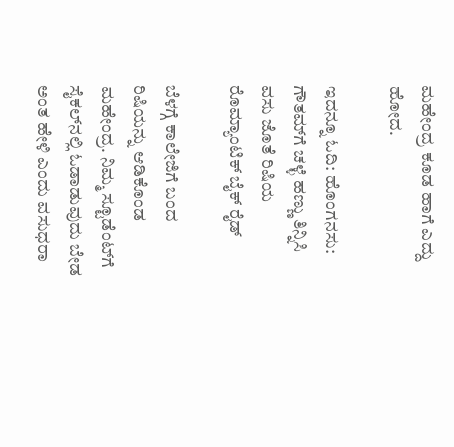ಮಹೇಂದ್ರ ಕೂಡ ಹಾಗೆ ಎದ್ದು ಹೋದ.

ಇದನ್ನೂ ಓದಿ: ಹೊಂಗನಸು: ಗೌತಮ್‌ಗೆ ಚಳ್ಳೆ ಹಣ್ಣು ತಿನ್ನಿಸಿ ವಸು ಜೊತೆ ರಿಷಿಯ ರೊಮ್ಯಾಂಟಿಕ್ ಬೈಕ್ ರೈಡ್

ಬೆಳಗ್ಗೆ ಕಾಲೇಜಿಗೆ ಬಂದ ರಿಷಿಯನ್ನು ಆಡಿಕೊಂಡ ಮಹೇಂದ್ರ. ನಿಮ್ಮ ಸ್ಟೂಡೆಂಟ್‌ಗೆ ಸೈಕಲ್‌ನಲ್ಲಿ ಓಡಾಡುವುದು ಬೇಡ ಅಂತ ಹೇಳಿ ಎಂದು ವಸುಧರಾ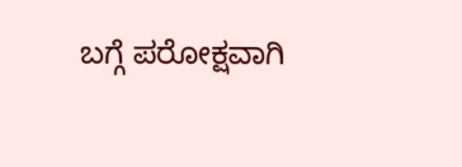ಬಗ್ಗೆ ಪರೋಕ್ಷವಾಗಿ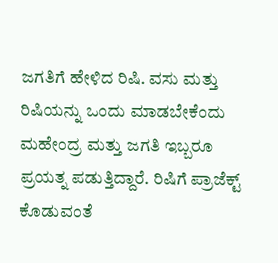ಜಗತಿಗೆ ಹೇಳಿದ ರಿಷಿ. ವಸು ಮತ್ತು ರಿಷಿಯನ್ನು ಒಂದು ಮಾಡಬೇಕೆಂದು ಮಹೇಂದ್ರ ಮತ್ತು ಜಗತಿ ಇಬ್ಬರೂ ಪ್ರಯತ್ನ ಪಡುತ್ತಿದ್ದಾರೆ. ರಿಷಿಗೆ ಪ್ರಾಜೆಕ್ಟ್ ಕೊಡುವಂತೆ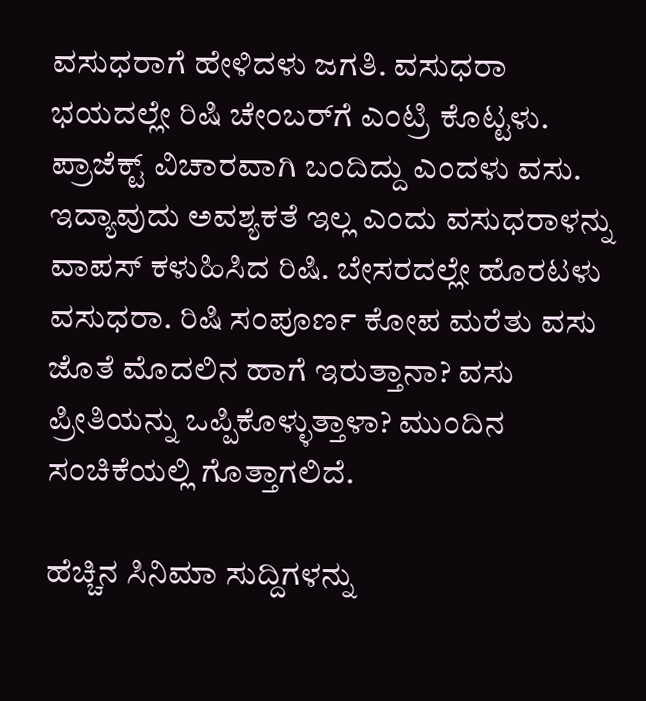ವಸುಧರಾಗೆ ಹೇಳಿದಳು ಜಗತಿ. ವಸುಧರಾ ಭಯದಲ್ಲೇ ರಿಷಿ ಚೇಂಬರ್‌ಗೆ ಎಂಟ್ರಿ ಕೊಟ್ಟಳು. ಪ್ರಾಜೆಕ್ಟ್ ವಿಚಾರವಾಗಿ ಬಂದಿದ್ದು ಎಂದಳು ವಸು. ಇದ್ಯಾವುದು ಅವಶ್ಯಕತೆ ಇಲ್ಲ ಎಂದು ವಸುಧರಾಳನ್ನು ವಾಪಸ್ ಕಳುಹಿಸಿದ ರಿಷಿ. ಬೇಸರದಲ್ಲೇ ಹೊರಟಳು ವಸುಧರಾ. ರಿಷಿ ಸಂಪೂರ್ಣ ಕೋಪ ಮರೆತು ವಸು ಜೊತೆ ಮೊದಲಿನ ಹಾಗೆ ಇರುತ್ತಾನಾ? ವಸು ಪ್ರೀತಿಯನ್ನು ಒಪ್ಪಿಕೊಳ್ಳುತ್ತಾಳಾ? ಮುಂದಿನ ಸಂಚಿಕೆಯಲ್ಲಿ ಗೊತ್ತಾಗಲಿದೆ.

ಹೆಚ್ಚಿನ ಸಿನಿಮಾ ಸುದ್ದಿಗಳನ್ನು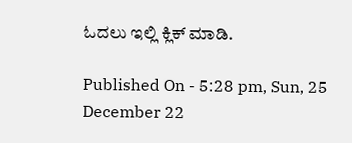ಓದಲು ಇಲ್ಲಿ ಕ್ಲಿಕ್ ಮಾಡಿ.

Published On - 5:28 pm, Sun, 25 December 22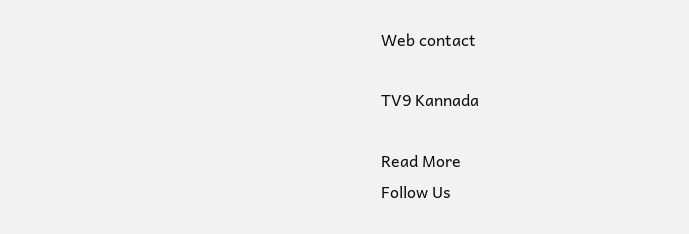Web contact

TV9 Kannada

Read More
Follow Us